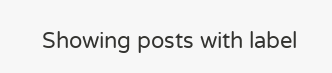Showing posts with label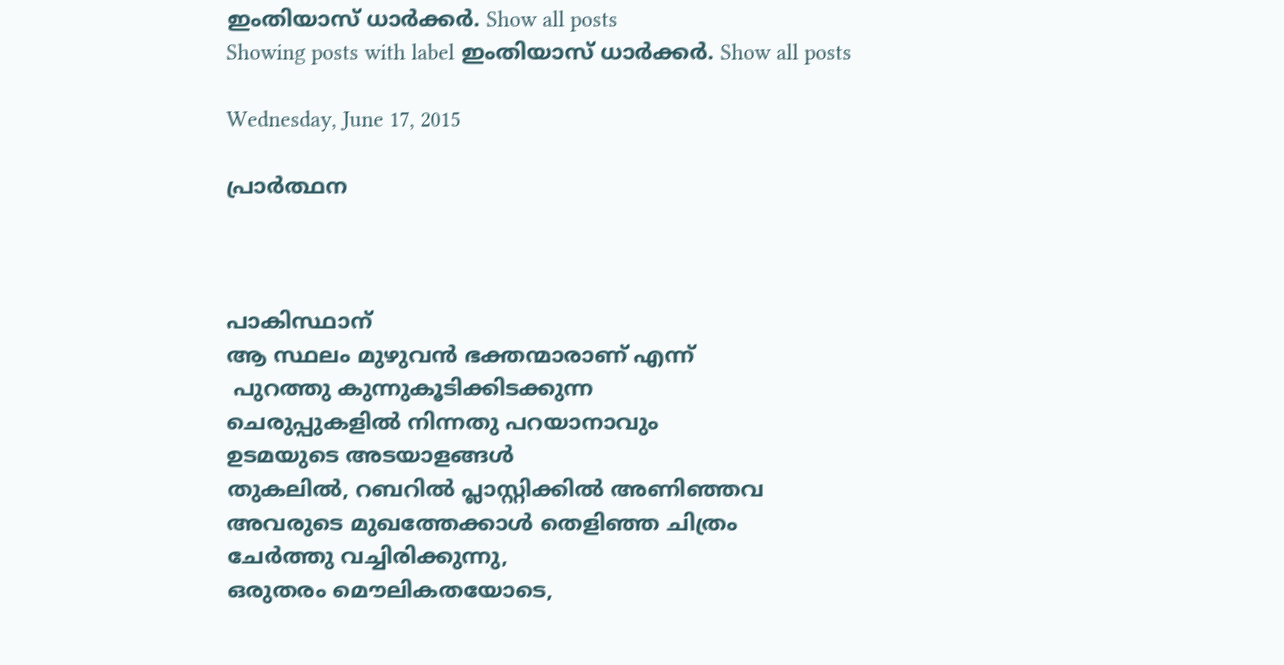ഇംതിയാസ് ധാര്‍ക്കര്‍. Show all posts
Showing posts with label ഇംതിയാസ് ധാര്‍ക്കര്‍. Show all posts

Wednesday, June 17, 2015

പ്രാർത്ഥന



പാകിസ്ഥാന്
ആ സ്ഥലം മുഴുവൻ ഭക്തന്മാരാണ് എന്ന്
 പുറത്തു കുന്നുകൂടിക്കിടക്കുന്ന
ചെരുപ്പുകളിൽ നിന്നതു പറയാനാവും
ഉടമയുടെ അടയാളങ്ങൾ
തുകലിൽ, റബറിൽ പ്ലാസ്റ്റിക്കിൽ അണിഞ്ഞവ
അവരുടെ മുഖത്തേക്കാൾ തെളിഞ്ഞ ചിത്രം
ചേർത്തു വച്ചിരിക്കുന്നു,
ഒരുതരം മൌലികതയോടെ,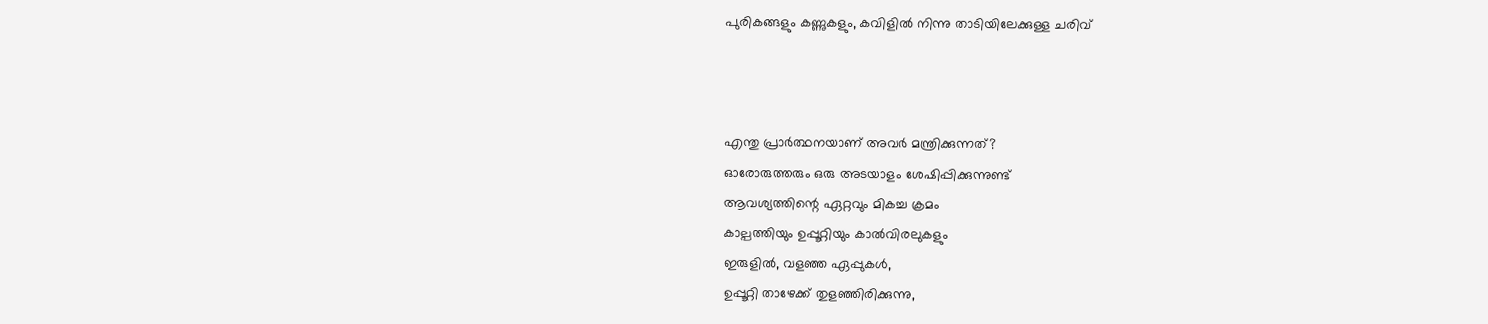പുരികങ്ങളും കണ്ണുകളും, കവിളിൽ നിന്നു താടിയിലേക്കുള്ള ചരിവ്



എന്തു പ്രാ‍ർത്ഥനയാണ് അവർ മന്ത്രിക്കുന്നത്?
ഓരോരുത്തരും ഒരു അടയാളം ശേഷിപ്പിക്കുന്നുണ്ട്
ആവശ്യത്തിന്റെ ഏറ്റവും മികച്ച ക്രമം
കാല്പത്തിയും ഉപ്പൂറ്റിയും കാൽ‌വിരലുകളും
ഇരുളിൽ, വളഞ്ഞ ഏപ്പുകൾ,
ഉപ്പൂറ്റി താഴേക്ക് തുളഞ്ഞിരിക്കുന്നു,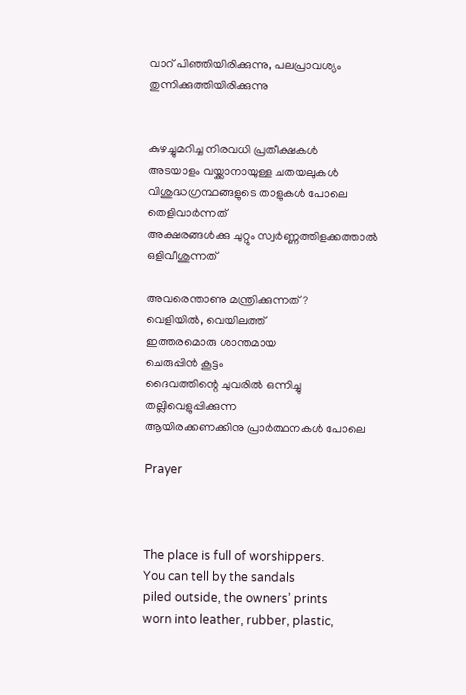വാറ് പിഞ്ഞിയിരിക്കുന്നു, പലപ്രാവശ്യം തുന്നിക്കുത്തിയിരിക്കുന്നു


കുഴച്ചുമറിച്ച നിരവധി പ്രതീക്ഷകൾ
അടയാളം വയ്ക്കാനായുള്ള ചതയലുകൾ
വിശുദ്ധഗ്രന്ഥങ്ങളുടെ താളുകൾ പോലെ തെളിവാർന്നത്
അക്ഷരങ്ങൾക്കു ചുറ്റും സ്വർണ്ണത്തിളക്കത്താൽ
ഒളിവീശുന്നത്

അവരെന്താണു മന്ത്രിക്കുന്നത്?
വെളിയിൽ, വെയിലത്ത്
ഇത്തരമൊരു ശാന്തമായ
ചെരുപ്പിൻ കൂട്ടം
ദൈവത്തിന്റെ ചുവരിൽ ഒന്നിച്ചു തല്ലിവെളുപ്പിക്കുന്ന
ആയിരക്കണക്കിനു പ്രാ‍ർത്ഥനകൾ പോലെ

Prayer



The place is full of worshippers.
You can tell by the sandals
piled outside, the owners’ prints
worn into leather, rubber, plastic,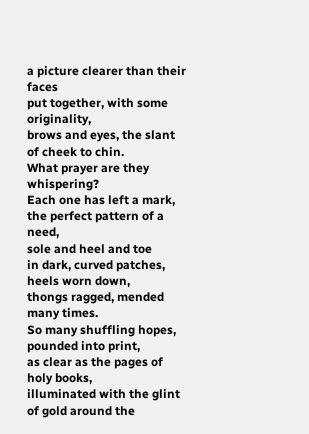a picture clearer than their faces
put together, with some originality,
brows and eyes, the slant
of cheek to chin.
What prayer are they whispering?
Each one has left a mark,
the perfect pattern of a need,
sole and heel and toe
in dark, curved patches,
heels worn down,
thongs ragged, mended many times.
So many shuffling hopes,
pounded into print,
as clear as the pages of holy books,
illuminated with the glint
of gold around the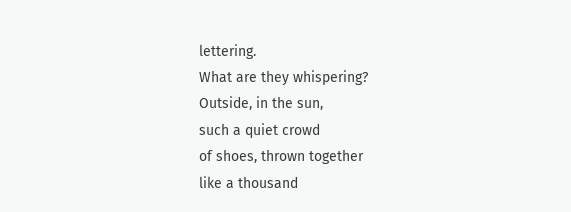lettering.
What are they whispering?
Outside, in the sun,
such a quiet crowd
of shoes, thrown together
like a thousand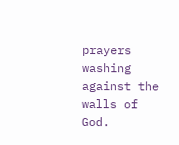prayers
washing against the walls of God.